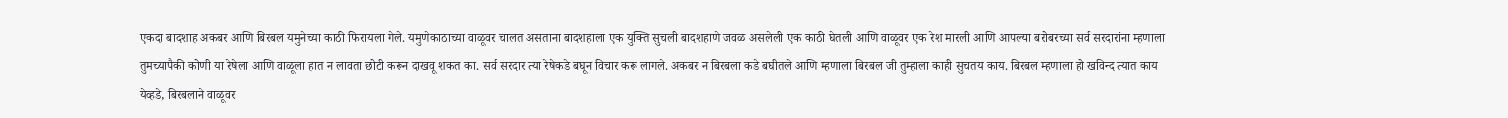एकदा बादशाह अकबर आणि बिरबल यमुनेच्या काठी फिरायला गेले. यमुणेकाठाच्या वाळूवर चालत असताना बादशहाला एक युक्ति सुचली बादशहाणे जवळ असलेली एक काठी घेतली आणि वाळूवर एक रेश मारली आणि आपल्या बरोबरच्या सर्व सरदारांना म्हणाला तुमच्यापैकी कोणी या रेषेला आणि वाळूला हात न लावता छोटी करून दाखवू शकत का. सर्व सरदार त्या रेषेकडे बघून विचार करू लागले. अकबर न बिरबला कडे बघीतले आणि म्हणाला बिरबल जी तुम्हाला काही सुचतय काय. बिरबल म्हणाला हो खविन्द त्यात काय येव्हडे, बिरबलाने वाळूवर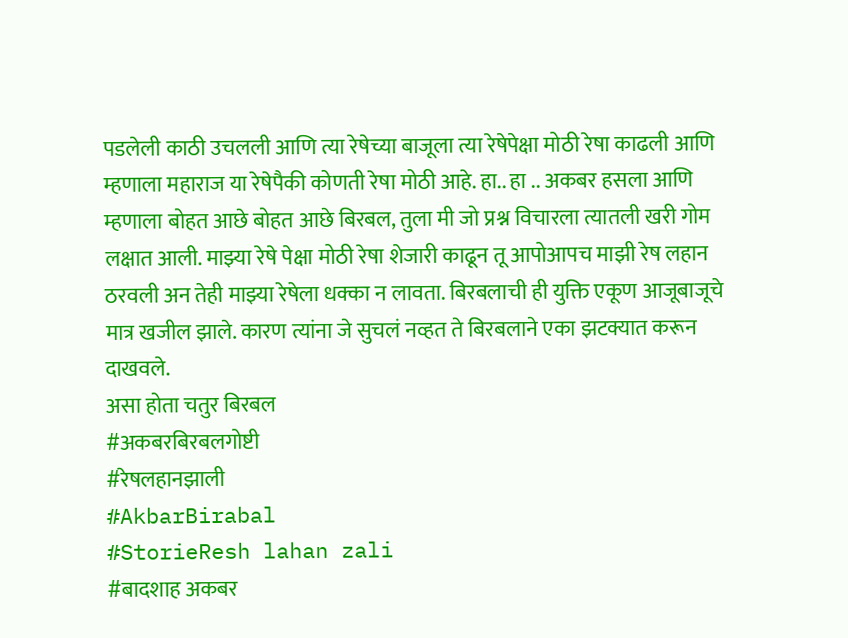पडलेली काठी उचलली आणि त्या रेषेच्या बाजूला त्या रेषेपेक्षा मोठी रेषा काढली आणि म्हणाला महाराज या रेषेपैकी कोणती रेषा मोठी आहे. हा.. हा .. अकबर हसला आणि म्हणाला बोहत आछे बोहत आछे बिरबल, तुला मी जो प्रश्न विचारला त्यातली खरी गोम लक्षात आली. माझ्या रेषे पेक्षा मोठी रेषा शेजारी काढून तू आपोआपच माझी रेष लहान ठरवली अन तेही माझ्या रेषेला धक्का न लावता. बिरबलाची ही युक्ति एकूण आजूबाजूचे मात्र खजील झाले. कारण त्यांना जे सुचलं नव्हत ते बिरबलाने एका झटक्यात करून दाखवले.
असा होता चतुर बिरबल
#अकबरबिरबलगोष्टी
#रेषलहानझाली
#AkbarBirabal
#StorieResh lahan zali
#बादशाह अकबर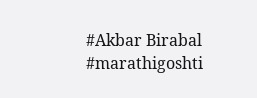#Akbar Birabal
#marathigoshti